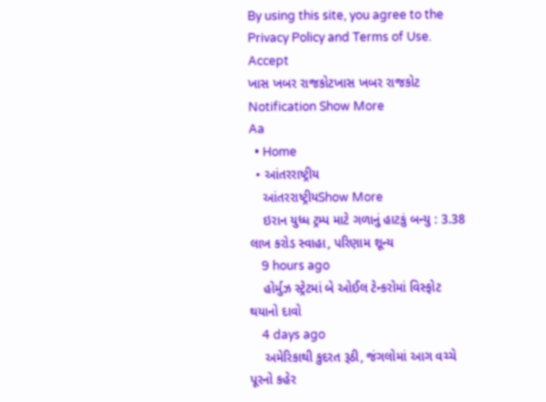By using this site, you agree to the Privacy Policy and Terms of Use.
Accept
ખાસ ખબર રાજકોટખાસ ખબર રાજકોટ
Notification Show More
Aa
  • Home
  • આંતરરાષ્ટ્રીય
    આંતરરાષ્ટ્રીયShow More
    ઇરાન યુધ્ધ ટ્રમ્પ માટે ગળાનું હાટકું બન્યુ : 3.38 લાખ કરોડ સ્વાહા, પરિણામ શૂન્ય
    9 hours ago
    હોર્મુઝ સ્ટ્રેટમાં બે ઓઈલ ટેન્કરોમાં વિસ્ફોટ થયાનો દાવો
    4 days ago
    અમેરિકાથી કુદરત રૂઠી, જંગલોમાં આગ વચ્ચે પૂરનો કહેર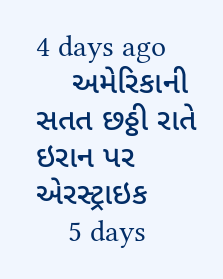4 days ago
    અમેરિકાની સતત છઠ્ઠી રાતે ઇરાન પર એરસ્ટ્રાઇક
    5 days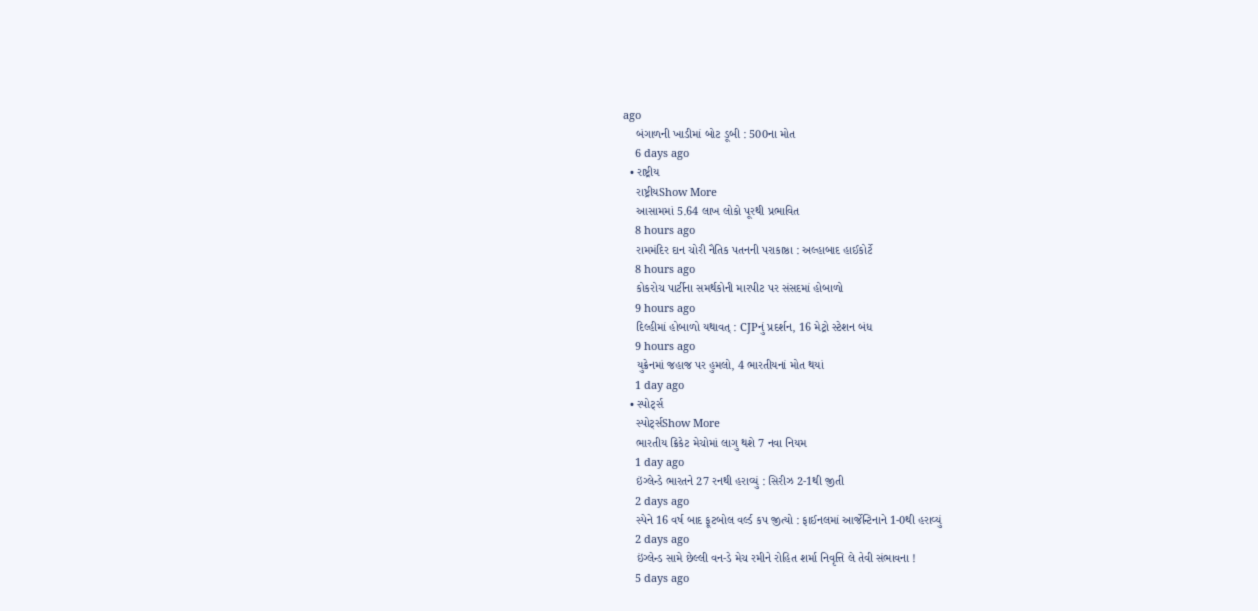ago
    બંગાળની ખાડીમાં બોટ ડૂબી : 500ના મોત
    6 days ago
  • રાષ્ટ્રીય
    રાષ્ટ્રીયShow More
    આસામમાં 5.64 લાખ લોકો પૂરથી પ્રભાવિત
    8 hours ago
    રામમંદિર દાન ચોરી નૈતિક પતનની પરાકાષ્ઠા : અલ્હાબાદ હાઈકોર્ટે
    8 hours ago
    કોકરોચ પાર્ટીના સમર્થકોની મારપીટ પર સંસદમાં હોબાળો
    9 hours ago
    દિલ્હીમાં હોબાળો યથાવત્ : CJPનું પ્રદર્શન, 16 મેટ્રો સ્ટેશન બંધ
    9 hours ago
    યુક્રેનમાં જહાજ પર હુમલો, 4 ભારતીયનાં મોત થયાં
    1 day ago
  • સ્પોર્ટ્સ
    સ્પોર્ટ્સShow More
    ભારતીય ક્રિકેટ મેચોમાં લાગુ થશે 7 નવા નિયમ
    1 day ago
    ઇંગ્લેન્ડે ભારતને 27 રનથી હરાવ્યું : સિરીઝ 2-1થી જીતી
    2 days ago
    સ્પેને 16 વર્ષ બાદ ફૂટબોલ વર્લ્ડ કપ જીત્યો : ફાઈનલમાં આર્જેન્ટિનાને 1-0થી હરાવ્યું
    2 days ago
    ઇંગ્લેન્ડ સામે છેલ્લી વન-ડે મેચ રમીને રોહિત શર્મા નિવૃત્તિ લે તેવી સંભાવના !
    5 days ago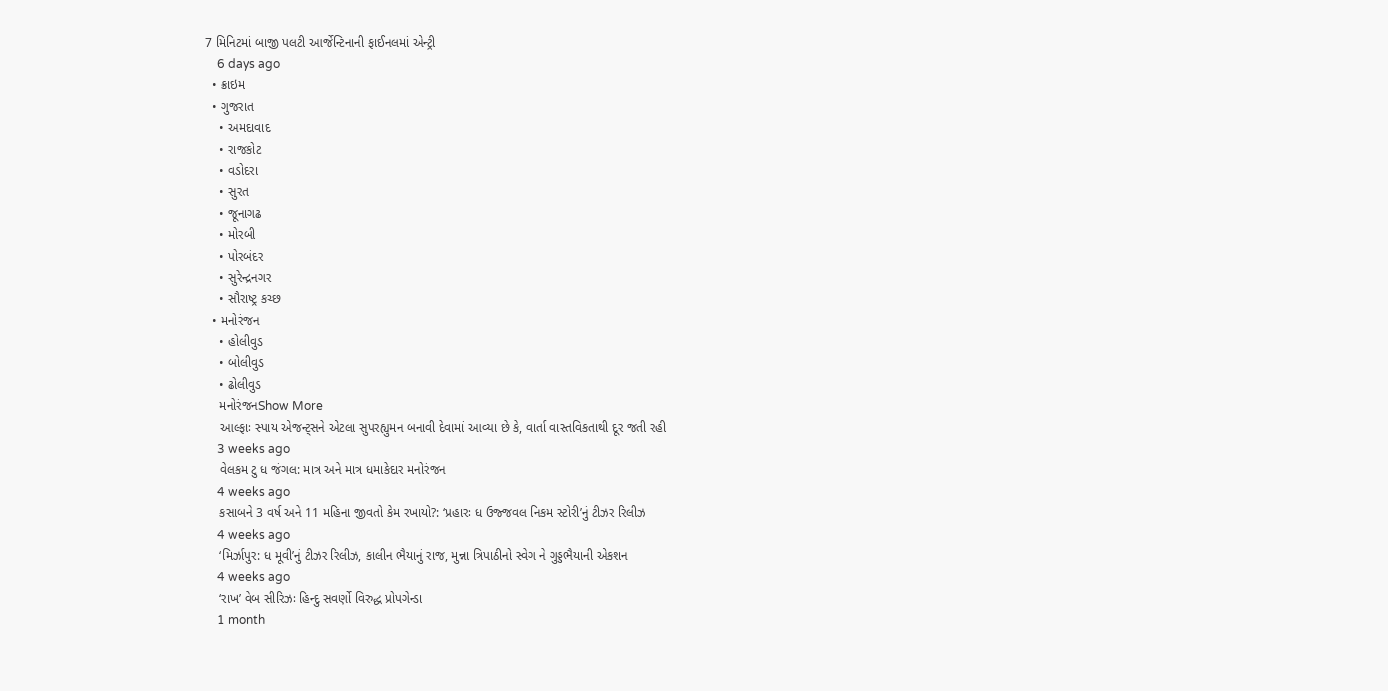7 મિનિટમાં બાજી પલટી આર્જેન્ટિનાની ફાઈનલમાં એન્ટ્રી
    6 days ago
  • ક્રાઇમ
  • ગુજરાત
    • અમદાવાદ
    • રાજકોટ
    • વડોદરા
    • સુરત
    • જૂનાગઢ
    • મોરબી
    • પોરબંદર
    • સુરેન્દ્રનગર
    • સૌરાષ્ટ્ર કચ્છ
  • મનોરંજન
    • હોલીવુડ
    • બોલીવુડ
    • ઢોલીવુડ
    મનોરંજનShow More
    આલ્ફાઃ સ્પાય એજન્ટ્સને એટલા સુપરહ્યુમન બનાવી દેવામાં આવ્યા છે કે, વાર્તા વાસ્તવિકતાથી દૂર જતી રહી
    3 weeks ago
    વેલકમ ટુ ધ જંગલ: માત્ર અને માત્ર ધમાકેદાર મનોરંજન
    4 weeks ago
    કસાબને 3 વર્ષ અને 11 મહિના જીવતો કેમ રખાયો?: ‘પ્રહારઃ ધ ઉજ્જવલ નિકમ સ્ટોરી’નું ટીઝર રિલીઝ
    4 weeks ago
    ‘મિર્ઝાપુર: ધ મૂવી’નું ટીઝર રિલીઝ, કાલીન ભૈયાનું રાજ, મુન્ના ત્રિપાઠીનો સ્વેગ ને ગુડ્ડભૈયાની એકશન
    4 weeks ago
    ‘રાખ’ વેબ સીરિઝઃ હિન્દુ સવર્ણો વિરુદ્ધ પ્રોપગેન્ડા
    1 month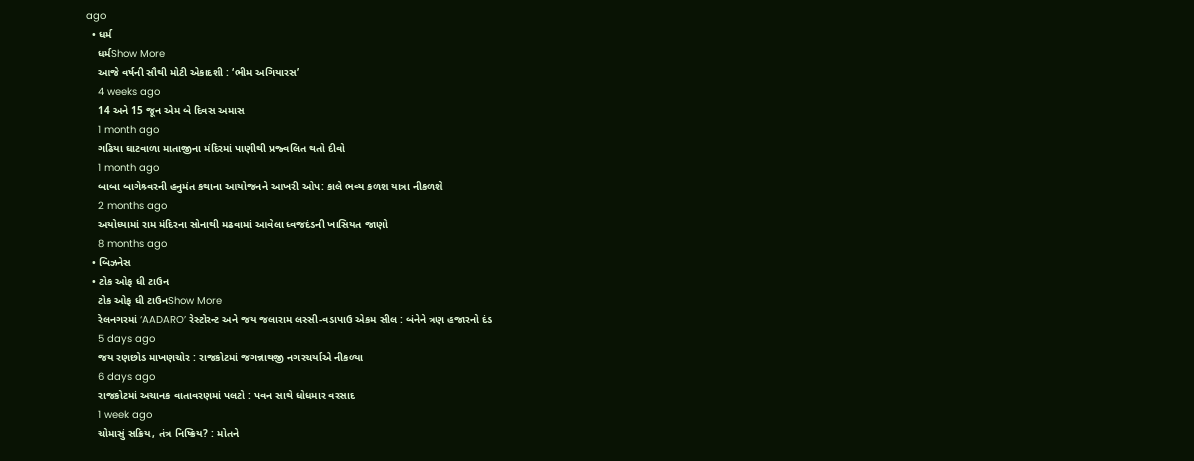ago
  • ધર્મ
    ધર્મShow More
    આજે વર્ષની સૌથી મોટી એકાદશી : ‘ભીમ અગિયારસ’
    4 weeks ago
    14 અને 15 જૂન એમ બે દિવસ અમાસ
    1 month ago
    ગઢિયા ઘાટવાળા માતાજીના મંદિરમાં પાણીથી પ્રજ્વલિત થતો દીવો
    1 month ago
    બાબા બાગેશ્ર્વરની હનુમંત કથાના આયોજનને આખરી ઓપ: કાલે ભવ્ય કળશ યાત્રા નીકળશે
    2 months ago
    અયોધ્યામાં રામ મંદિરના સોનાથી મઢવામાં આવેલા ધ્વજદંડની ખાસિયત જાણો
    8 months ago
  • બિઝનેસ
  • ટોક ઓફ ધી ટાઉન
    ટોક ઓફ ધી ટાઉનShow More
    રેલનગરમાં ‘AADARO’ રેસ્ટોરન્ટ અને જય જલારામ લસ્સી-વડાપાઉ એકમ સીલ : બંનેને ત્રણ હજારનો દંડ
    5 days ago
    જય રણછોડ માખણચોર : રાજકોટમાં જગન્નાથજી નગરચર્યાએ નીકળ્યા
    6 days ago
    રાજકોટમાં અચાનક વાતાવરણમાં પલટો : પવન સાથે ધોધમાર વરસાદ
    1 week ago
    ચોમાસું સક્રિય, તંત્ર નિષ્ક્રિય? : મોતને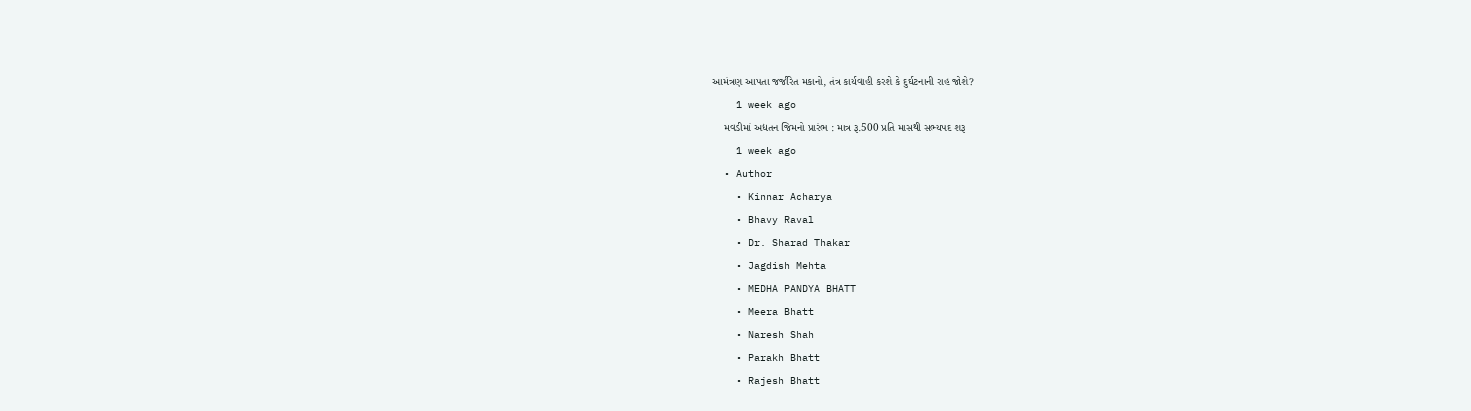આમંત્રણ આપતા જર્જરિત મકાનો, તંત્ર કાર્યવાહી કરશે કે દુર્ઘટનાની રાહ જોશે?
    1 week ago
    મવડીમાં અદ્યતન જિમનો પ્રારંભ : માત્ર રૂ.500 પ્રતિ માસથી સભ્યપદ શરૂ
    1 week ago
  • Author
    • Kinnar Acharya
    • Bhavy Raval
    • Dr. Sharad Thakar
    • Jagdish Mehta
    • MEDHA PANDYA BHATT
    • Meera Bhatt
    • Naresh Shah
    • Parakh Bhatt
    • Rajesh Bhatt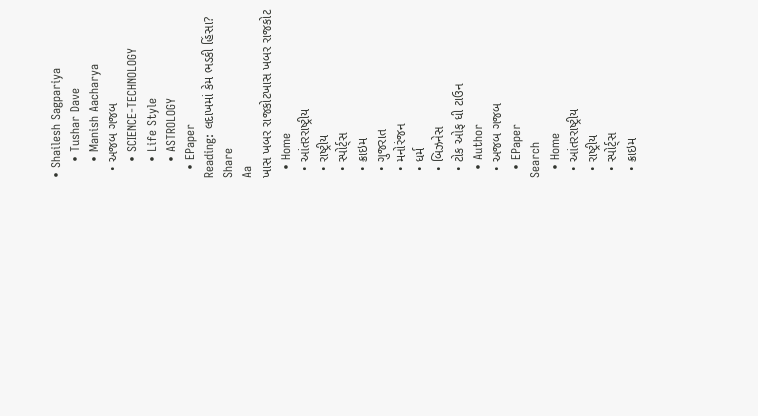• Shailesh Sagpariya
    • Tushar Dave
    • Manish Aacharya
  • અજબ ગજબ
    • SCIENCE-TECHNOLOGY
    • Life Style
    • ASTROLOGY
  • EPaper
Reading: લદાખમાં કેમ ભડકી હિંસા?
Share
Aa
ખાસ ખબર રાજકોટખાસ ખબર રાજકોટ
  • Home
  • આંતરરાષ્ટ્રીય
  • રાષ્ટ્રીય
  • સ્પોર્ટ્સ
  • ક્રાઇમ
  • ગુજરાત
  • મનોરંજન
  • ધર્મ
  • બિઝનેસ
  • ટોક ઓફ ધી ટાઉન
  • Author
  • અજબ ગજબ
  • EPaper
Search
  • Home
  • આંતરરાષ્ટ્રીય
  • રાષ્ટ્રીય
  • સ્પોર્ટ્સ
  • ક્રાઇમ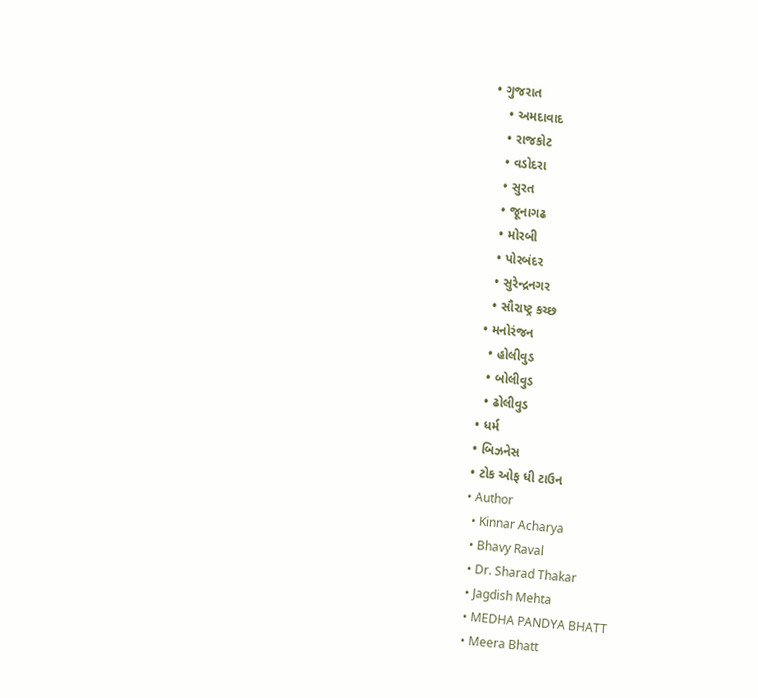• ગુજરાત
    • અમદાવાદ
    • રાજકોટ
    • વડોદરા
    • સુરત
    • જૂનાગઢ
    • મોરબી
    • પોરબંદર
    • સુરેન્દ્રનગર
    • સૌરાષ્ટ્ર કચ્છ
  • મનોરંજન
    • હોલીવુડ
    • બોલીવુડ
    • ઢોલીવુડ
  • ધર્મ
  • બિઝનેસ
  • ટોક ઓફ ધી ટાઉન
  • Author
    • Kinnar Acharya
    • Bhavy Raval
    • Dr. Sharad Thakar
    • Jagdish Mehta
    • MEDHA PANDYA BHATT
    • Meera Bhatt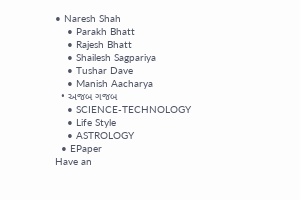• Naresh Shah
    • Parakh Bhatt
    • Rajesh Bhatt
    • Shailesh Sagpariya
    • Tushar Dave
    • Manish Aacharya
  • અજબ ગજબ
    • SCIENCE-TECHNOLOGY
    • Life Style
    • ASTROLOGY
  • EPaper
Have an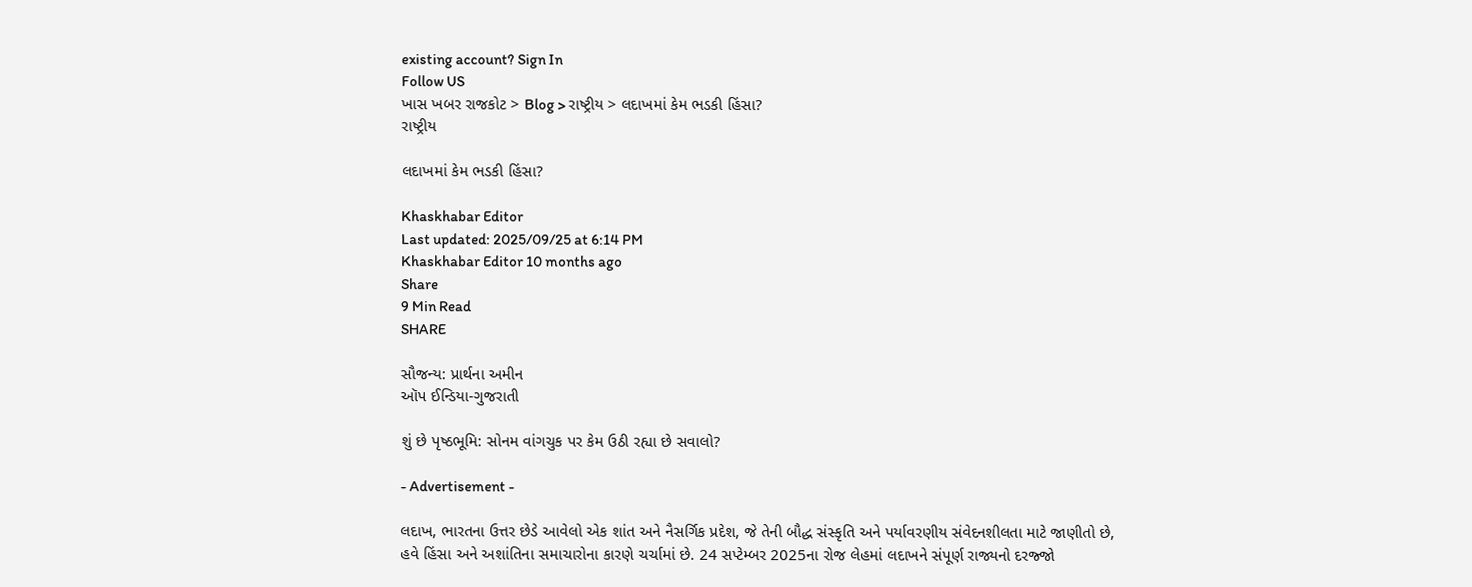existing account? Sign In
Follow US
ખાસ ખબર રાજકોટ > Blog > રાષ્ટ્રીય > લદાખમાં કેમ ભડકી હિંસા?
રાષ્ટ્રીય

લદાખમાં કેમ ભડકી હિંસા?

Khaskhabar Editor
Last updated: 2025/09/25 at 6:14 PM
Khaskhabar Editor 10 months ago
Share
9 Min Read
SHARE

સૌજન્ય: પ્રાર્થના અમીન
ઑપ ઈન્ડિયા-ગુજરાતી

શું છે પૃષ્ઠભૂમિ: સોનમ વાંગચુક પર કેમ ઉઠી રહ્યા છે સવાલો?

- Advertisement -

લદાખ, ભારતના ઉત્તર છેડે આવેલો એક શાંત અને નૈસર્ગિક પ્રદેશ, જે તેની બૌદ્ધ સંસ્કૃતિ અને પર્યાવરણીય સંવેદનશીલતા માટે જાણીતો છે, હવે હિંસા અને અશાંતિના સમાચારોના કારણે ચર્ચામાં છે. 24 સપ્ટેમ્બર 2025ના રોજ લેહમાં લદાખને સંપૂર્ણ રાજ્યનો દરજ્જો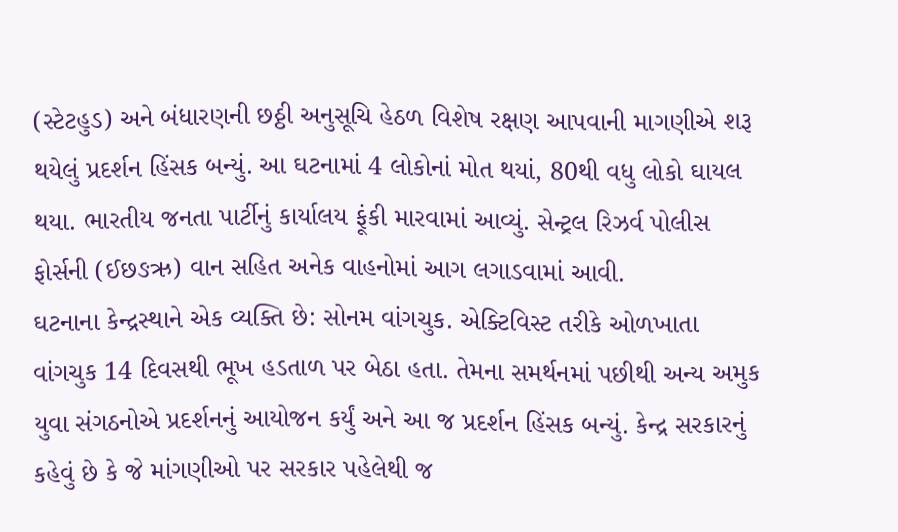(સ્ટેટહુડ) અને બંધારણની છઠ્ઠી અનુસૂચિ હેઠળ વિશેષ રક્ષણ આપવાની માગણીએ શરૂ થયેલું પ્રદર્શન હિંસક બન્યું. આ ઘટનામાં 4 લોકોનાં મોત થયાં, 80થી વધુ લોકો ઘાયલ થયા. ભારતીય જનતા પાર્ટીનું કાર્યાલય ફૂંકી મારવામાં આવ્યું. સેન્ટ્રલ રિઝર્વ પોલીસ ફોર્સની (ઈછઙઋ) વાન સહિત અનેક વાહનોમાં આગ લગાડવામાં આવી.
ઘટનાના કેન્દ્રસ્થાને એક વ્યક્તિ છે: સોનમ વાંગચુક. એક્ટિવિસ્ટ તરીકે ઓળખાતા વાંગચુક 14 દિવસથી ભૂખ હડતાળ પર બેઠા હતા. તેમના સમર્થનમાં પછીથી અન્ય અમુક યુવા સંગઠનોએ પ્રદર્શનનું આયોજન કર્યું અને આ જ પ્રદર્શન હિંસક બન્યું. કેન્દ્ર સરકારનું કહેવું છે કે જે માંગણીઓ પર સરકાર પહેલેથી જ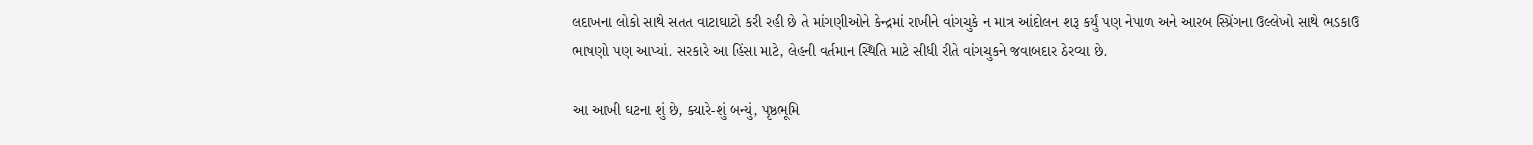લદાખના લોકો સાથે સતત વાટાઘાટો કરી રહી છે તે માંગણીઓને કેન્દ્રમાં રાખીને વાંગચુકે ન માત્ર આંદોલન શરૂ કર્યું પણ નેપાળ અને આરબ સ્પ્રિંગના ઉલ્લેખો સાથે ભડકાઉ ભાષણો પણ આપ્યાં. સરકારે આ હિંસા માટે, લેહની વર્તમાન સ્થિતિ માટે સીધી રીતે વાંગચુકને જવાબદાર ઠેરવ્યા છે.

આ આખી ઘટના શું છે, ક્યારે-શું બન્યું, પૃષ્ઠભૂમિ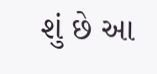શું છે આ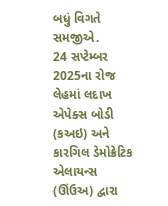બધું વિગતે સમજીએ.
24 સપ્ટેમ્બર 2025ના રોજ લેહમાં લદાખ એપેક્સ બોડી (કઅઇ) અને કારગિલ ડેમોક્રેટિક એલાયન્સ (ઊંઉઅ) દ્વારા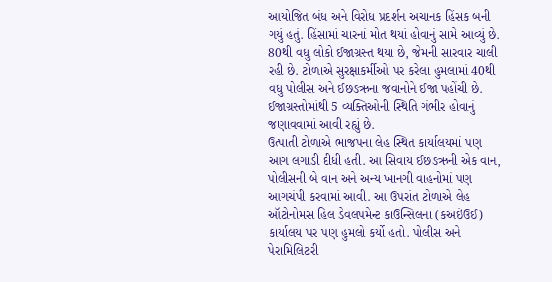આયોજિત બંધ અને વિરોધ પ્રદર્શન અચાનક હિંસક બની ગયું હતું. હિંસામાં ચારનાં મોત થયાં હોવાનું સામે આવ્યું છે. 80થી વધુ લોકો ઈજાગ્રસ્ત થયા છે, જેમની સારવાર ચાલી રહી છે. ટોળાએ સુરક્ષાકર્મીઓ પર કરેલા હુમલામાં 40થી વધુ પોલીસ અને ઈછઙઋના જવાનોને ઈજા પહોંચી છે. ઈજાગ્રસ્તોમાંથી 5 વ્યક્તિઓની સ્થિતિ ગંભીર હોવાનું જણાવવામાં આવી રહ્યું છે.
ઉત્પાતી ટોળાએ ભાજપના લેહ સ્થિત કાર્યાલયમાં પણ આગ લગાડી દીધી હતી. આ સિવાય ઈછઙઋની એક વાન, પોલીસની બે વાન અને અન્ય ખાનગી વાહનોમાં પણ આગચંપી કરવામાં આવી. આ ઉપરાંત ટોળાએ લેહ ઑટોનોમસ હિલ ડેવલપમેન્ટ કાઉન્સિલના (કઅઇંઉઈ) કાર્યાલય પર પણ હુમલો કર્યો હતો. પોલીસ અને પેરામિલિટરી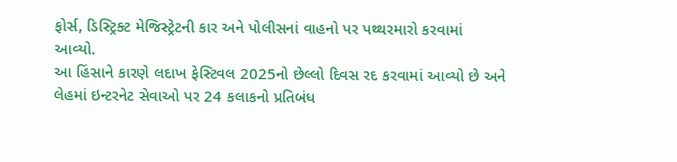ફોર્સ, ડિસ્ટ્રિક્ટ મેજિસ્ટ્રેટની કાર અને પોલીસનાં વાહનો પર પથ્થરમારો કરવામાં આવ્યો.
આ હિંસાને કારણે લદાખ ફેસ્ટિવલ 2025નો છેલ્લો દિવસ રદ કરવામાં આવ્યો છે અને લેહમાં ઇન્ટરનેટ સેવાઓ પર 24 કલાકનો પ્રતિબંધ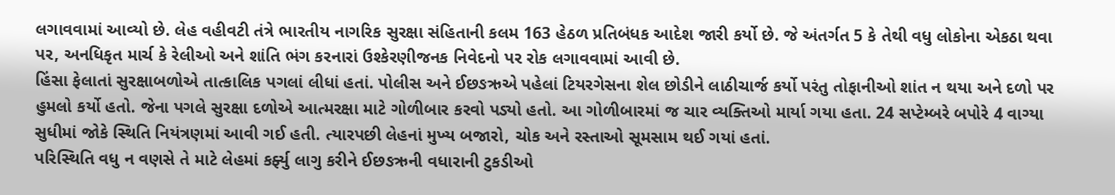લગાવવામાં આવ્યો છે. લેહ વહીવટી તંત્રે ભારતીય નાગરિક સુરક્ષા સંહિતાની કલમ 163 હેઠળ પ્રતિબંધક આદેશ જારી કર્યો છે. જે અંતર્ગત 5 કે તેથી વધુ લોકોના એકઠા થવા પર, અનધિકૃત માર્ચ કે રેલીઓ અને શાંતિ ભંગ કરનારાં ઉશ્કેરણીજનક નિવેદનો પર રોક લગાવવામાં આવી છે.
હિંસા ફેલાતાં સુરક્ષાબળોએ તાત્કાલિક પગલાં લીધાં હતાં. પોલીસ અને ઈછઙઋએ પહેલાં ટિયરગેસના શેલ છોડીને લાઠીચાર્જ કર્યો પરંતુ તોફાનીઓ શાંત ન થયા અને દળો પર હુમલો કર્યો હતો. જેના પગલે સુરક્ષા દળોએ આત્મરક્ષા માટે ગોળીબાર કરવો પડ્યો હતો. આ ગોળીબારમાં જ ચાર વ્યક્તિઓ માર્યા ગયા હતા. 24 સપ્ટેમ્બરે બપોરે 4 વાગ્યા સુધીમાં જોકે સ્થિતિ નિયંત્રણમાં આવી ગઈ હતી. ત્યારપછી લેહનાં મુખ્ય બજારો, ચોક અને રસ્તાઓ સૂમસામ થઈ ગયાં હતાં.
પરિસ્થિતિ વધુ ન વણસે તે માટે લેહમાં કર્ફ્યુ લાગુ કરીને ઈછઙઋની વધારાની ટુકડીઓ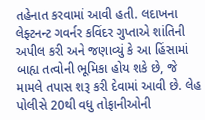તહેનાત કરવામાં આવી હતી. લદાખના લેફ્ટનન્ટ ગવર્નર કવિંદર ગુપ્તાએ શાંતિની અપીલ કરી અને જણાવ્યું કે આ હિંસામાં બાહ્ય તત્વોની ભૂમિકા હોય શકે છે, જે મામલે તપાસ શરૂ કરી દેવામાં આવી છે. લેહ પોલીસે 20થી વધુ તોફાનીઓની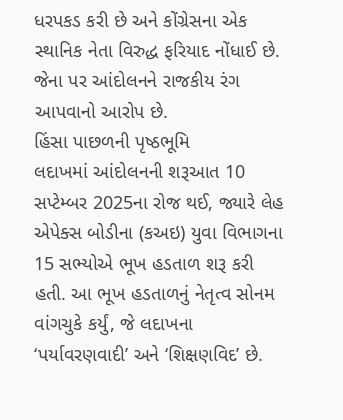ધરપકડ કરી છે અને કોંગ્રેસના એક સ્થાનિક નેતા વિરુદ્ધ ફરિયાદ નોંધાઈ છે. જેના પર આંદોલનને રાજકીય રંગ આપવાનો આરોપ છે.
હિંસા પાછળની પૃષ્ઠભૂમિ
લદાખમાં આંદોલનની શરૂઆત 10 સપ્ટેમ્બર 2025ના રોજ થઈ, જ્યારે લેહ એપેક્સ બોડીના (કઅઇ) યુવા વિભાગના 15 સભ્યોએ ભૂખ હડતાળ શરૂ કરી હતી. આ ભૂખ હડતાળનું નેતૃત્વ સોનમ વાંગચુકે કર્યું, જે લદાખના ‘પર્યાવરણવાદી’ અને ‘શિક્ષણવિદ’ છે.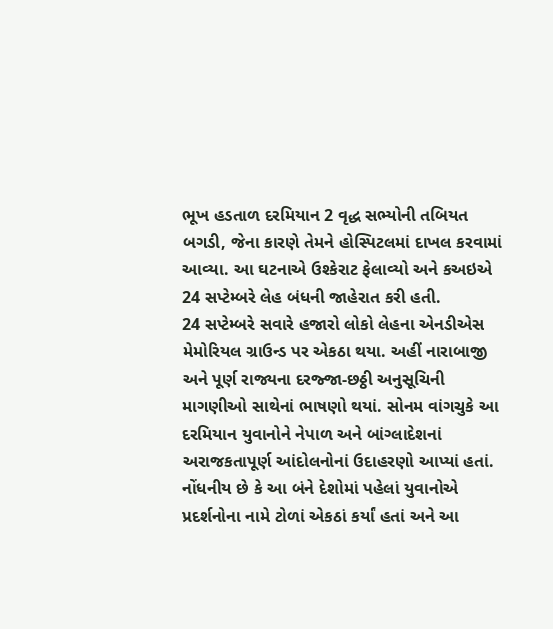ભૂખ હડતાળ દરમિયાન 2 વૃદ્ધ સભ્યોની તબિયત બગડી, જેના કારણે તેમને હોસ્પિટલમાં દાખલ કરવામાં આવ્યા. આ ઘટનાએ ઉશ્કેરાટ ફેલાવ્યો અને કઅઇએ 24 સપ્ટેમ્બરે લેહ બંધની જાહેરાત કરી હતી.
24 સપ્ટેમ્બરે સવારે હજારો લોકો લેહના એનડીએસ મેમોરિયલ ગ્રાઉન્ડ પર એકઠા થયા. અહીં નારાબાજી અને પૂર્ણ રાજ્યના દરજ્જા-છઠ્ઠી અનુસૂચિની માગણીઓ સાથેનાં ભાષણો થયાં. સોનમ વાંગચુકે આ દરમિયાન યુવાનોને નેપાળ અને બાંગ્લાદેશનાં અરાજકતાપૂર્ણ આંદોલનોનાં ઉદાહરણો આપ્યાં હતાં. નોંધનીય છે કે આ બંને દેશોમાં પહેલાં યુવાનોએ પ્રદર્શનોના નામે ટોળાં એકઠાં કર્યાં હતાં અને આ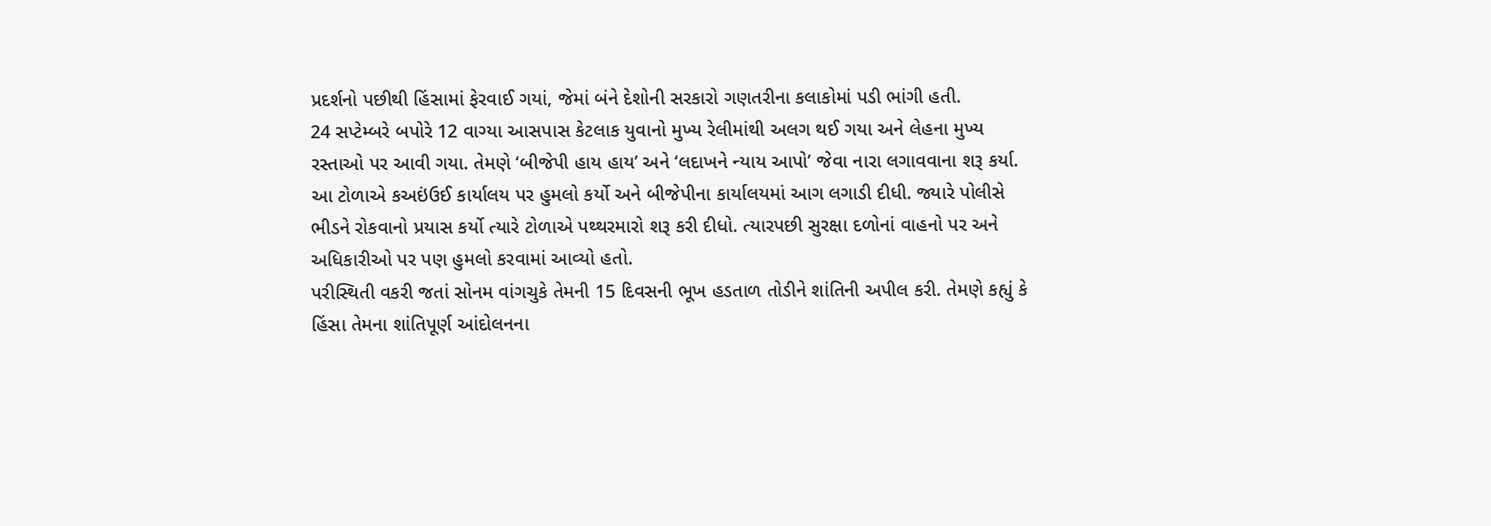પ્રદર્શનો પછીથી હિંસામાં ફેરવાઈ ગયાં, જેમાં બંને દેશોની સરકારો ગણતરીના કલાકોમાં પડી ભાંગી હતી.
24 સપ્ટેમ્બરે બપોરે 12 વાગ્યા આસપાસ કેટલાક યુવાનો મુખ્ય રેલીમાંથી અલગ થઈ ગયા અને લેહના મુખ્ય રસ્તાઓ પર આવી ગયા. તેમણે ‘બીજેપી હાય હાય’ અને ‘લદાખને ન્યાય આપો’ જેવા નારા લગાવવાના શરૂ કર્યા. આ ટોળાએ કઅઇંઉઈ કાર્યાલય પર હુમલો કર્યો અને બીજેપીના કાર્યાલયમાં આગ લગાડી દીધી. જ્યારે પોલીસે ભીડને રોકવાનો પ્રયાસ કર્યો ત્યારે ટોળાએ પથ્થરમારો શરૂ કરી દીધો. ત્યારપછી સુરક્ષા દળોનાં વાહનો પર અને અધિકારીઓ પર પણ હુમલો કરવામાં આવ્યો હતો.
પરીસ્થિતી વકરી જતાં સોનમ વાંગચુકે તેમની 15 દિવસની ભૂખ હડતાળ તોડીને શાંતિની અપીલ કરી. તેમણે કહ્યું કે હિંસા તેમના શાંતિપૂર્ણ આંદોલનના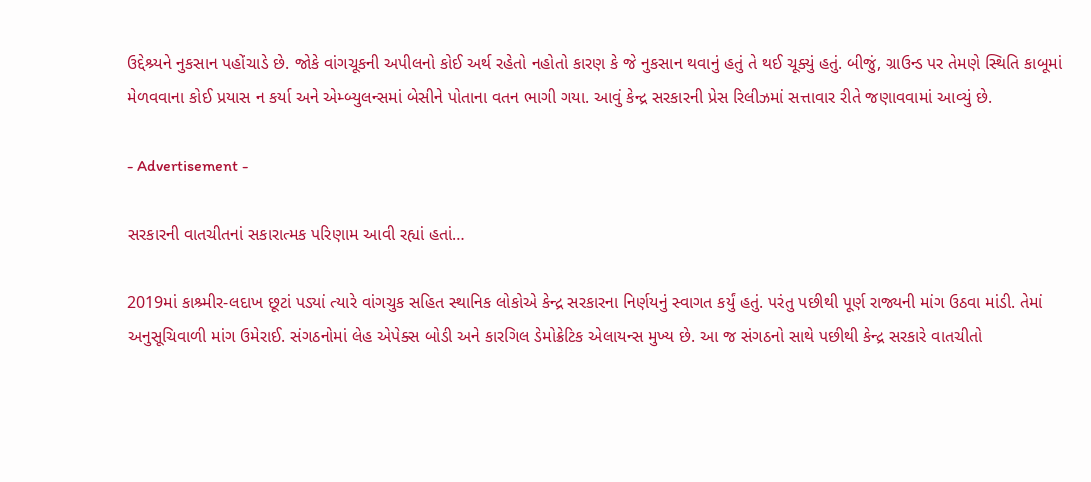ઉદ્દેશ્ર્યને નુકસાન પહોંચાડે છે. જોકે વાંગચૂકની અપીલનો કોઈ અર્થ રહેતો નહોતો કારણ કે જે નુકસાન થવાનું હતું તે થઈ ચૂક્યું હતું. બીજું, ગ્રાઉન્ડ પર તેમણે સ્થિતિ કાબૂમાં મેળવવાના કોઈ પ્રયાસ ન કર્યા અને એમ્બ્યુલન્સમાં બેસીને પોતાના વતન ભાગી ગયા. આવું કેન્દ્ર સરકારની પ્રેસ રિલીઝમાં સત્તાવાર રીતે જણાવવામાં આવ્યું છે.

- Advertisement -

સરકારની વાતચીતનાં સકારાત્મક પરિણામ આવી રહ્યાં હતાં…

2019માં કાશ્ર્મીર-લદાખ છૂટાં પડ્યાં ત્યારે વાંગચુક સહિત સ્થાનિક લોકોએ કેન્દ્ર સરકારના નિર્ણયનું સ્વાગત કર્યું હતું. પરંતુ પછીથી પૂર્ણ રાજ્યની માંગ ઉઠવા માંડી. તેમાં અનુસૂચિવાળી માંગ ઉમેરાઈ. સંગઠનોમાં લેહ એપેક્સ બોડી અને કારગિલ ડેમોક્રેટિક એલાયન્સ મુખ્ય છે. આ જ સંગઠનો સાથે પછીથી કેન્દ્ર સરકારે વાતચીતો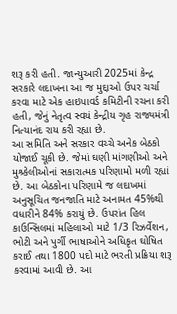શરૂ કરી હતી. જાન્યુઆરી 2025માં કેન્દ્ર સરકારે લદાખના આ જ મુદ્દાઓ ઉપર ચર્ચા કરવા માટે એક હાઇપાવર્ડ કમિટીની રચના કરી હતી, જેનું નેતૃત્વ સ્વયં કેન્દ્રીય ગૃહ રાજ્યમંત્રી નિત્યાનંદ રાય કરી રહ્યા છે.
આ સમિતિ અને સરકાર વચ્ચે અનેક બેઠકો યોજાઈ ચૂકી છે. જેમાં ઘણી માંગણીઓ અને મુશ્ર્કેલીઓનાં સકારાત્મક પરિણામો મળી રહ્યાં છે. આ બેઠકોના પરિણામે જ લદાખમાં અનુસૂચિત જનજાતિ માટે અનામત 45%થી વધારીને 84% કરાયું છે. ઉપરાંત હિલ કાઉન્સિલમાં મહિલાઓ માટે 1/3 રિઝર્વેશન, ભોટી અને પુર્ગી ભાષાઓને અધિકૃત ઘોષિત કરાઈ તથા 1800 પદો માટે ભરતી પ્રક્રિયા શરૂ કરવામાં આવી છે. આ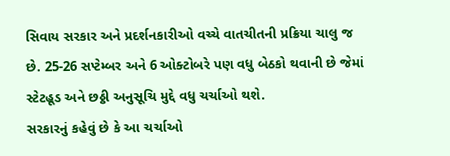સિવાય સરકાર અને પ્રદર્શનકારીઓ વચ્ચે વાતચીતની પ્રક્રિયા ચાલુ જ છે. 25-26 સપ્ટેમ્બર અને 6 ઓક્ટોબરે પણ વધુ બેઠકો થવાની છે જેમાં સ્ટેટહૂડ અને છઠ્ઠી અનુસૂચિ મુદ્દે વધુ ચર્ચાઓ થશે.
સરકારનું કહેવું છે કે આ ચર્ચાઓ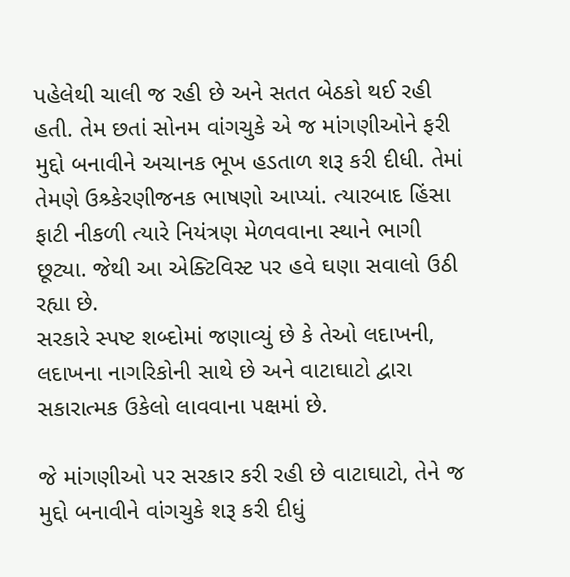પહેલેથી ચાલી જ રહી છે અને સતત બેઠકો થઈ રહી હતી. તેમ છતાં સોનમ વાંગચુકે એ જ માંગણીઓને ફરી મુદ્દો બનાવીને અચાનક ભૂખ હડતાળ શરૂ કરી દીધી. તેમાં તેમણે ઉશ્ર્કેરણીજનક ભાષણો આપ્યાં. ત્યારબાદ હિંસા ફાટી નીકળી ત્યારે નિયંત્રણ મેળવવાના સ્થાને ભાગી છૂટ્યા. જેથી આ એક્ટિવિસ્ટ પર હવે ઘણા સવાલો ઉઠી રહ્યા છે.
સરકારે સ્પષ્ટ શબ્દોમાં જણાવ્યું છે કે તેઓ લદાખની, લદાખના નાગરિકોની સાથે છે અને વાટાઘાટો દ્વારા સકારાત્મક ઉકેલો લાવવાના પક્ષમાં છે.

જે માંગણીઓ પર સરકાર કરી રહી છે વાટાઘાટો, તેને જ મુદ્દો બનાવીને વાંગચુકે શરૂ કરી દીધું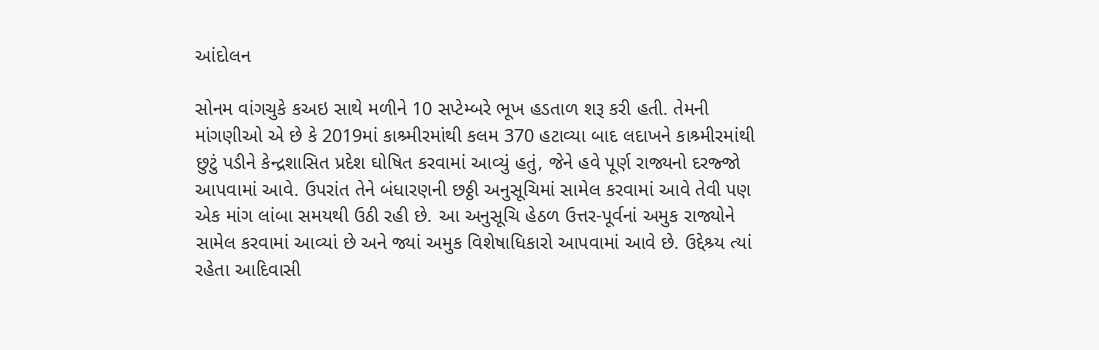આંદોલન

સોનમ વાંગચુકે કઅઇ સાથે મળીને 10 સપ્ટેમ્બરે ભૂખ હડતાળ શરૂ કરી હતી. તેમની માંગણીઓ એ છે કે 2019માં કાશ્ર્મીરમાંથી કલમ 370 હટાવ્યા બાદ લદાખને કાશ્ર્મીરમાંથી છુટું પડીને કેન્દ્રશાસિત પ્રદેશ ઘોષિત કરવામાં આવ્યું હતું, જેને હવે પૂર્ણ રાજ્યનો દરજ્જો આપવામાં આવે. ઉપરાંત તેને બંધારણની છઠ્ઠી અનુસૂચિમાં સામેલ કરવામાં આવે તેવી પણ એક માંગ લાંબા સમયથી ઉઠી રહી છે. આ અનુસૂચિ હેઠળ ઉત્તર-પૂર્વનાં અમુક રાજ્યોને સામેલ કરવામાં આવ્યાં છે અને જ્યાં અમુક વિશેષાધિકારો આપવામાં આવે છે. ઉદ્દેશ્ર્ય ત્યાં રહેતા આદિવાસી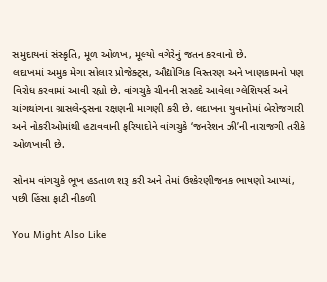સમુદાયનાં સંસ્કૃતિ, મૂળ ઓળખ, મૂલ્યો વગેરેનું જતન કરવાનો છે.
લદાખમાં અમુક મેગા સોલાર પ્રોજેક્ટ્સ, ઔદ્યોગિક વિસ્તરણ અને ખાણકામનો પણ વિરોધ કરવામાં આવી રહ્યો છે. વાંગચુકે ચીનની સરહદે આવેલા ગ્લેશિયર્સ અને ચાંગથાંગના ગ્રાસલેન્ડ્સના રક્ષણની માગણી કરી છે. લદાખના યુવાનોમાં બેરોજગારી અને નોકરીઓમાંથી હટાવવાની ફરિયાદોને વાંગચુકે ‘જનરેશન ઝી’ની નારાજગી તરીકે ઓળખાવી છે.

સોનમ વાંગચુકે ભૂખ હડતાળ શરૂ કરી અને તેમાં ઉશ્કેરણીજનક ભાષણો આપ્યાં, પછી હિંસા ફાટી નીકળી

You Might Also Like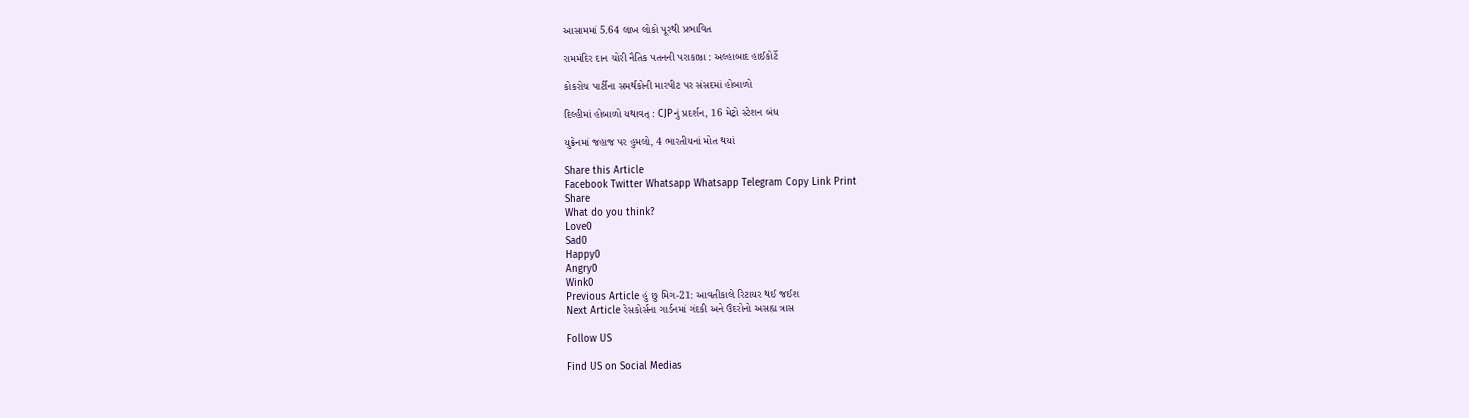આસામમાં 5.64 લાખ લોકો પૂરથી પ્રભાવિત

રામમંદિર દાન ચોરી નૈતિક પતનની પરાકાષ્ઠા : અલ્હાબાદ હાઈકોર્ટે

કોકરોચ પાર્ટીના સમર્થકોની મારપીટ પર સંસદમાં હોબાળો

દિલ્હીમાં હોબાળો યથાવત્ : CJPનું પ્રદર્શન, 16 મેટ્રો સ્ટેશન બંધ

યુક્રેનમાં જહાજ પર હુમલો, 4 ભારતીયનાં મોત થયાં

Share this Article
Facebook Twitter Whatsapp Whatsapp Telegram Copy Link Print
Share
What do you think?
Love0
Sad0
Happy0
Angry0
Wink0
Previous Article હું છુ મિગ-21: આવતીકાલે રિટાયર થઈ જઈશ
Next Article રેસકોર્સના ગાર્ડનમાં ગંદકી અને ઉંદરોનો અસહ્ય ત્રાસ

Follow US

Find US on Social Medias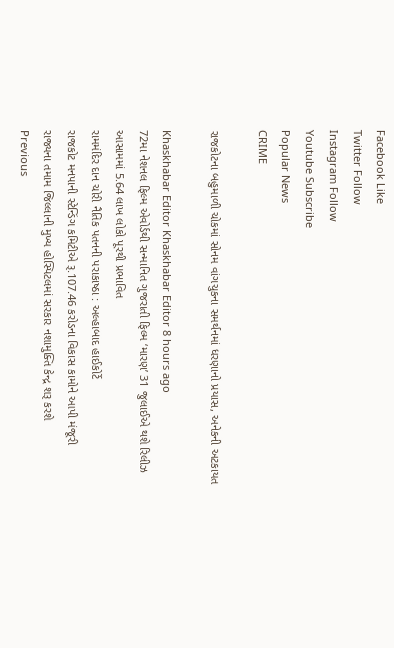Facebook Like
Twitter Follow
Instagram Follow
Youtube Subscribe
Popular News
CRIME

રાજકોટના બહુમાળી ચોકમાં સોનમ વાંગચુકના સમર્થનમાં ધરણાનો પ્રયાસ, અનેકની અટકાયત

Khaskhabar Editor Khaskhabar Editor 8 hours ago
72મા નેશનલ ફિલ્મ એવોર્ડથી સન્માનિત ગુજરાતી ફિલ્મ ‘મારણ’ 31 જુલાઈએ થશે રિલીઝ
આસામમાં 5.64 લાખ લોકો પૂરથી પ્રભાવિત
રામમંદિર દાન ચોરી નૈતિક પતનની પરાકાષ્ઠા : અલ્હાબાદ હાઈકોર્ટે
રાજકોટ મનપાની સ્ટેન્ડિંગ કમિટીએ રૂ.107.46 કરોડના વિકાસ કામોને આપી મંજૂરી
રાજ્યના તમામ જિલ્લાની મુખ્ય હોસ્પિટલમાં સરકાર નશામુક્તિ કેન્દ્ર શરૂ કરશે
Previous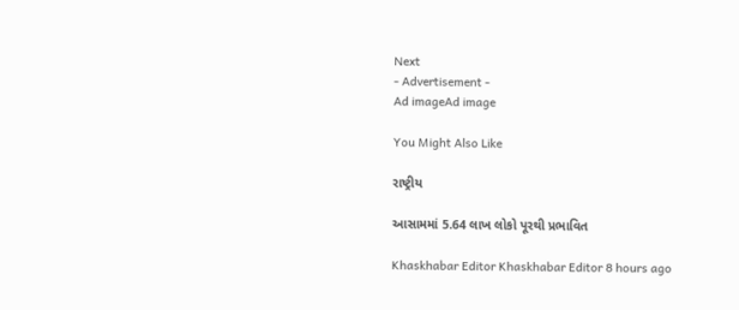Next
- Advertisement -
Ad imageAd image

You Might Also Like

રાષ્ટ્રીય

આસામમાં 5.64 લાખ લોકો પૂરથી પ્રભાવિત

Khaskhabar Editor Khaskhabar Editor 8 hours ago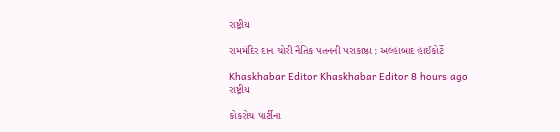રાષ્ટ્રીય

રામમંદિર દાન ચોરી નૈતિક પતનની પરાકાષ્ઠા : અલ્હાબાદ હાઈકોર્ટે

Khaskhabar Editor Khaskhabar Editor 8 hours ago
રાષ્ટ્રીય

કોકરોચ પાર્ટીના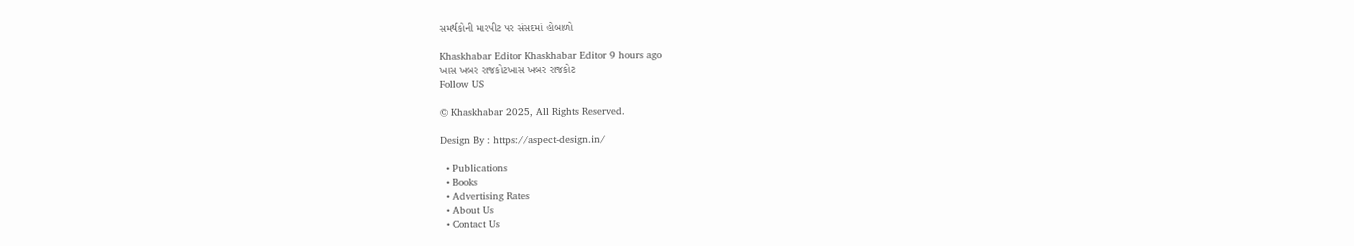સમર્થકોની મારપીટ પર સંસદમાં હોબાળો

Khaskhabar Editor Khaskhabar Editor 9 hours ago
ખાસ ખબર રાજકોટખાસ ખબર રાજકોટ
Follow US

© Khaskhabar 2025, All Rights Reserved.

Design By : https://aspect-design.in/

  • Publications
  • Books
  • Advertising Rates
  • About Us
  • Contact Us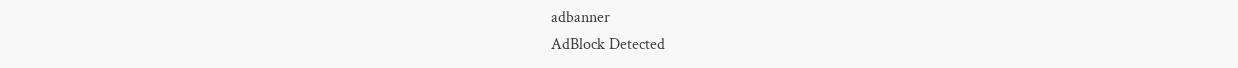adbanner
AdBlock Detected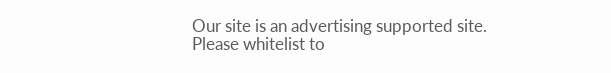Our site is an advertising supported site. Please whitelist to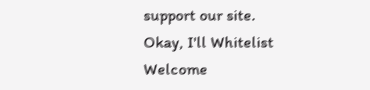support our site.
Okay, I'll Whitelist
Welcome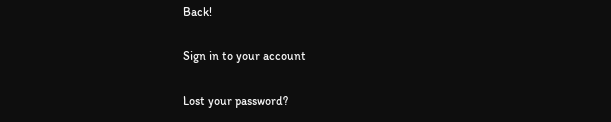Back!

Sign in to your account

Lost your password?